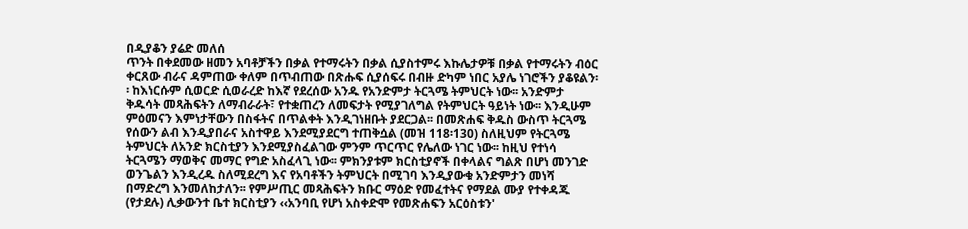በዲያቆን ያሬድ መለሰ
ጥንት በቀደመው ዘመን አባቶቻችን በቃል የተማሩትን በቃል ሲያስተምሩ እኩሌታዎቹ በቃል የተማሩትን ብዕር ቀርጸው ብራና ዳምጠው ቀለም በጥብጠው በጽሑፍ ሲያሰፍሩ በብዙ ድካም ነበር አያሌ ነገሮችን ያቆዩልን፡፡ ከእነርሱም ሲወርድ ሲወራረድ ከእኛ የደረሰው አንዱ የአንድምታ ትርጓሜ ትምህርት ነው፡፡ አንድምታ ቅዱሳት መጻሕፍትን ለማብራራት፣ የተቋጠረን ለመፍታት የሚያገለግል የትምህርት ዓይነት ነው፡፡ እንዲሁም ምዕመናን እምነታቸውን በስፋትና በጥልቀት እንዲገነዘቡት ያደርጋል፡፡ በመጽሐፍ ቅዱስ ውስጥ ትርጓሜ የሰውን ልብ እንዲያበራና አስተዋይ እንደሚያደርግ ተጠቅሷል (መዝ 118፡130) ስለዚህም የትርጓሜ ትምህርት ለአንድ ክርስቲያን እንደሚያስፈልገው ምንም ጥርጥር የሌለው ነገር ነው፡፡ ከዚህ የተነሳ ትርጓሜን ማወቅና መማር የግድ አስፈላጊ ነው፡፡ ምክንያቱም ክርስቲያኖች በቀላልና ግልጽ በሆነ መንገድ ወንጌልን እንዲረዱ ስለሚደረግ እና የአባቶችን ትምህርት በሚገባ እንዲያውቁ አንድምታን መነሻ በማድረግ እንመለከታለን፡፡ የምሥጢር መጻሕፍትን ክቡር ማዕድ የመፈተትና የማደል ሙያ የተቀዳጁ (የታደሉ) ሊቃውንተ ቤተ ክርስቲያን ‹‹አንባቢ የሆነ አስቀድሞ የመጽሐፍን አርዕስቱን'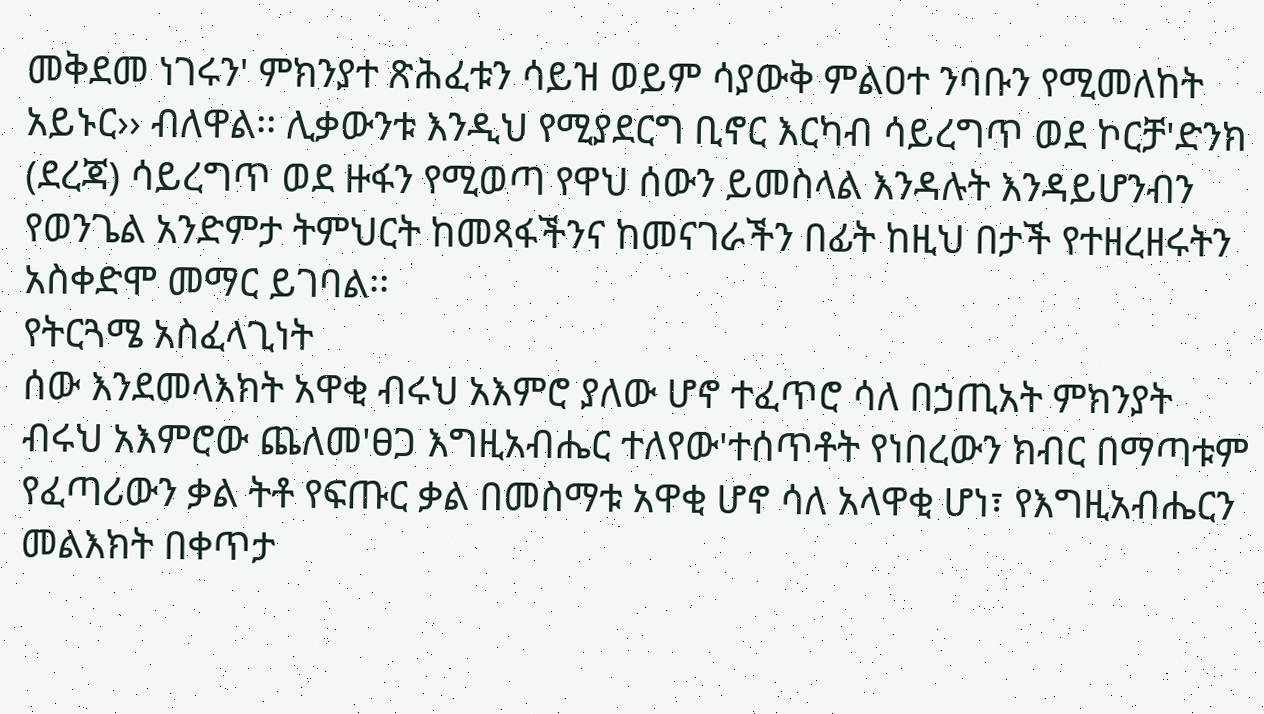መቅደመ ነገሩን' ምክንያተ ጽሕፈቱን ሳይዝ ወይም ሳያውቅ ምልዐተ ንባቡን የሚመለከት አይኑር›› ብለዋል፡፡ ሊቃውንቱ እንዲህ የሚያደርግ ቢኖር እርካብ ሳይረግጥ ወደ ኮርቻ'ድንክ (ደረጃ) ሳይረግጥ ወደ ዙፋን የሚወጣ የዋህ ሰውን ይመስላል እንዳሉት እንዳይሆንብን የወንጌል አንድምታ ትምህርት ከመጻፋችንና ከመናገራችን በፊት ከዚህ በታች የተዘረዘሩትን አስቀድሞ መማር ይገባል፡፡
የትርጓሜ አስፈላጊነት
ሰው እንደመላእክት አዋቂ ብሩህ አእምሮ ያለው ሆኖ ተፈጥሮ ሳለ በኃጢአት ምክንያት ብሩህ አእምሮው ጨለመ'ፀጋ እግዚአብሔር ተለየው'ተሰጥቶት የነበረውን ክብር በማጣቱም የፈጣሪውን ቃል ትቶ የፍጡር ቃል በመስማቱ አዋቂ ሆኖ ሳለ አላዋቂ ሆነ፣ የእግዚአብሔርን መልእክት በቀጥታ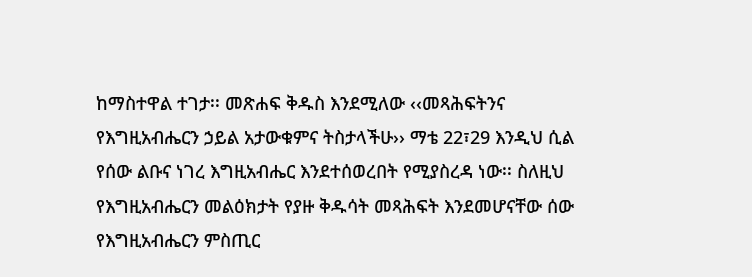ከማስተዋል ተገታ፡፡ መጽሐፍ ቅዱስ እንደሚለው ‹‹መጻሕፍትንና የእግዚአብሔርን ኃይል አታውቁምና ትስታላችሁ›› ማቴ 22፣29 እንዲህ ሲል የሰው ልቡና ነገረ እግዚአብሔር እንደተሰወረበት የሚያስረዳ ነው፡፡ ስለዚህ የእግዚአብሔርን መልዕክታት የያዙ ቅዱሳት መጻሕፍት እንደመሆናቸው ሰው የእግዚአብሔርን ምስጢር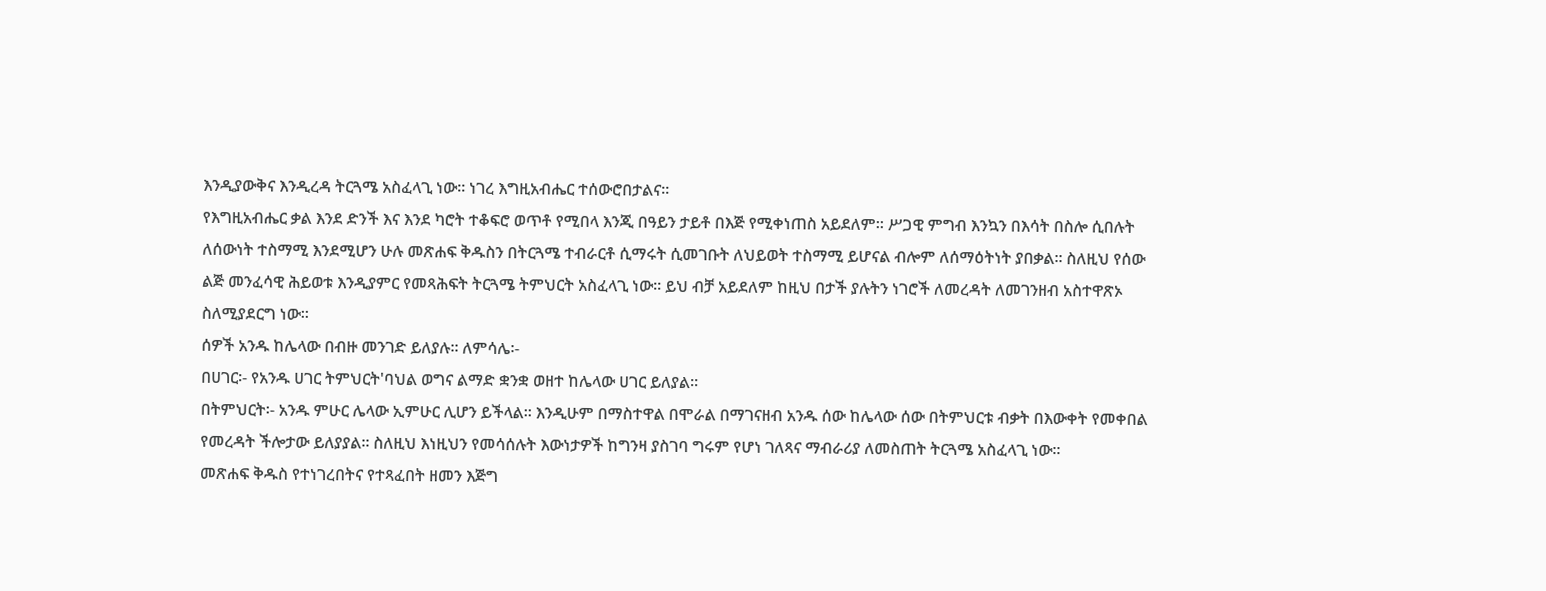እንዲያውቅና እንዲረዳ ትርጓሜ አስፈላጊ ነው፡፡ ነገረ እግዚአብሔር ተሰውሮበታልና፡፡
የእግዚአብሔር ቃል እንደ ድንች እና እንደ ካሮት ተቆፍሮ ወጥቶ የሚበላ እንጂ በዓይን ታይቶ በእጅ የሚቀነጠስ አይደለም፡፡ ሥጋዊ ምግብ እንኳን በእሳት በስሎ ሲበሉት ለሰውነት ተስማሚ እንደሚሆን ሁሉ መጽሐፍ ቅዱስን በትርጓሜ ተብራርቶ ሲማሩት ሲመገቡት ለህይወት ተስማሚ ይሆናል ብሎም ለሰማዕትነት ያበቃል፡፡ ስለዚህ የሰው ልጅ መንፈሳዊ ሕይወቱ እንዲያምር የመጻሕፍት ትርጓሜ ትምህርት አስፈላጊ ነው፡፡ ይህ ብቻ አይደለም ከዚህ በታች ያሉትን ነገሮች ለመረዳት ለመገንዘብ አስተዋጽኦ ስለሚያደርግ ነው፡፡
ሰዎች አንዱ ከሌላው በብዙ መንገድ ይለያሉ፡፡ ለምሳሌ፡-
በሀገር፡- የአንዱ ሀገር ትምህርት'ባህል ወግና ልማድ ቋንቋ ወዘተ ከሌላው ሀገር ይለያል፡፡
በትምህርት፡- አንዱ ምሁር ሌላው ኢምሁር ሊሆን ይችላል፡፡ እንዲሁም በማስተዋል በሞራል በማገናዘብ አንዱ ሰው ከሌላው ሰው በትምህርቱ ብቃት በእውቀት የመቀበል የመረዳት ችሎታው ይለያያል፡፡ ስለዚህ እነዚህን የመሳሰሉት እውነታዎች ከግንዛ ያስገባ ግሩም የሆነ ገለጻና ማብራሪያ ለመስጠት ትርጓሜ አስፈላጊ ነው፡፡
መጽሐፍ ቅዱስ የተነገረበትና የተጻፈበት ዘመን እጅግ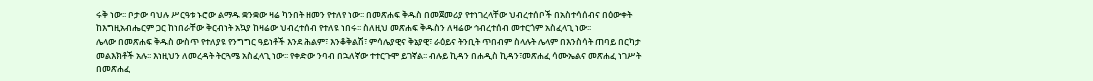ሩቅ ነው፡፡ ቦታው ባህሉ ሥርዓቱ ኑሮው ልማዱ ቋንቋው ዛሬ ካንበት ዘመን የተለየ ነው፡፡ በመጽሐፍ ቅዱስ በመጀመሪያ የተነገረላቸው ህብረተሰቦች በአስተሳሰብና በዕውቀት ከእግዚአብሔርም ጋር ከነበራቸው ቅርብነት አኳያ ከዛሬው ህብረተሰብ የተለዩ ነበሩ፡፡ ስለዚህ መጽሐፍ ቅዱስን ለዛሬው ኅብረተሰብ መተርጎም አስፈላጊ ነው፡፡
ሌላው በመጽሐፍ ቅዱስ ውስጥ የተለያዩ የንግግር ዓይነቶች እንደ ሕልም፣ እንቆቅልሽ፣ ምሳሌያዊና ቅኔያዊ፣ ራዕይና ትንቢት ጥበብም ስላሉት ሌላም በእንስሳት ጠባይ በርካታ መልእክቶች አሉ፡፡ እነዚህን ለመረዳት ትርጓሜ አስፈላጊ ነው፡፡ የቀድው ንባብ በኋለኛው ተተርጉሞ ይገኛል፡፡ ብሉይ ኪዳን በሐዲስ ኪዳን፣መጽሐፈ ሳሙኤልና መጽሐፈ ነገሥት በመጽሐፈ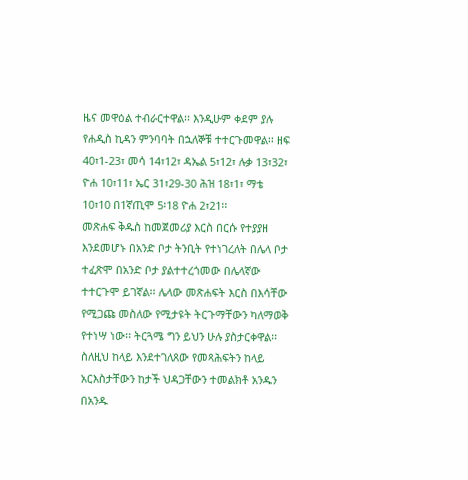ዜና መዋዕል ተብራርተዋል፡፡ እንዲሁም ቀደም ያሉ የሐዲስ ኪዳን ምንባባት በኋለኞቹ ተተርጉመዋል፡፡ ዘፍ 40፣1-23፣ መሳ 14፣12፣ ዳኤል 5፣12፣ ሉቃ 13፣32፣ ዮሐ 10፣11፣ ኤር 31፣29-30 ሕዝ 18፣1፣ ማቴ 10፣10 በ1ኛጢሞ 5፡18 ዮሐ 2፣21፡፡
መጽሐፍ ቅዱስ ከመጀመሪያ እርስ በርሱ የተያያዘ እንደመሆኑ በአንድ ቦታ ትንቢት የተነገረለት በሌላ ቦታ ተፈጽሞ በአንድ ቦታ ያልተተረጎመው በሌላኛው ተተርጉሞ ይገኛል፡፡ ሌላው መጽሐፍት እርስ በእሳቸው የሚጋጩ መስለው የሚታዩት ትርጉማቸውን ካለማወቅ የተነሣ ነው፡፡ ትርጓሜ ግን ይህን ሁሉ ያስታርቀዋል፡፡ ስለዚህ ከላይ እንደተገለጸው የመጻሕፍትን ከላይ አርእስታቸውን ከታች ህዳጋቸውን ተመልክቶ አንዱን በአንዱ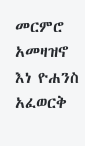መርምሮ አመዛዝኖ እነ ዮሐንስ አፈወርቅ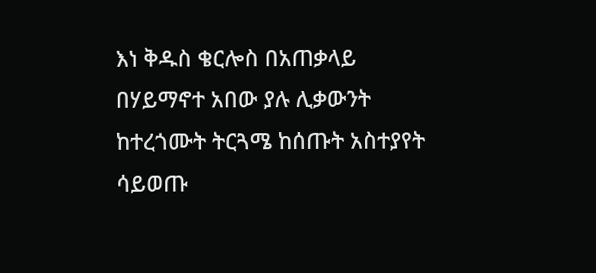እነ ቅዱስ ቄርሎስ በአጠቃላይ በሃይማኖተ አበው ያሉ ሊቃውንት ከተረጎሙት ትርጓሜ ከሰጡት አስተያየት ሳይወጡ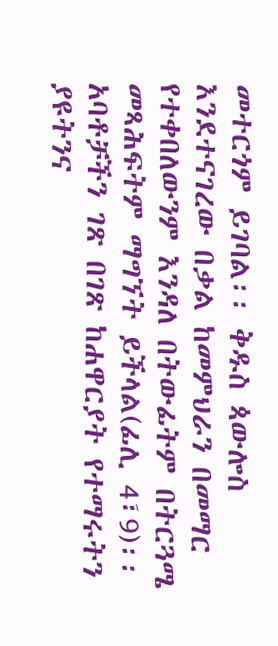መተርጎም ይገባል፡፡ ቅዱስ ጳውሎስ እንደተናገረው በቃል ከመምህራን በመማር የተቀበለውንም እንዳለ በትውፊትም በትርጓሜ መጻሕፍትም ማግኘት ይችላል(ፊሊ 4፣9)፡፡ አባቶቻችን ገጽ በገጽ ከሐዋርያት የተማሩትን ያዩትንና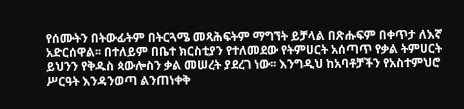የሰሙትን በትውፊትም በትርጓሜ መጻሕፍትም ማግኘት ይቻላል በጽሑፍም በቀጥታ ለእኛ አድርሰዋል፡፡ በተለይም በቤተ ክርስቲያን የተለመደው የትምሀርት አሰጣጥ የቃል ትምሀርት ይህንን የቅዱስ ጳውሎስን ቃል መሠረት ያደረገ ነው፡፡ እንግዲህ ከአባቶቻችን የአስተምህሮ ሥርዓት እንዳንወጣ ልንጠነቀቅ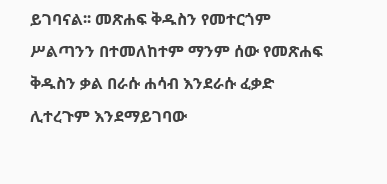ይገባናል፡፡ መጽሐፍ ቅዱስን የመተርጎም ሥልጣንን በተመለከተም ማንም ሰው የመጽሐፍ ቅዱስን ቃል በራሱ ሐሳብ እንደራሱ ፈቃድ ሊተረጉም እንደማይገባው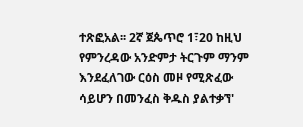ተጽፎአል፡፡ 2ኛ ጀጴጥሮ 1፣20 ከዚህ የምንረዳው አንድምታ ትርጉም ማንም እንደፈለገው ርዕስ መዞ የሚጽፈው ሳይሆን በመንፈስ ቅዱስ ያልተቃኘ'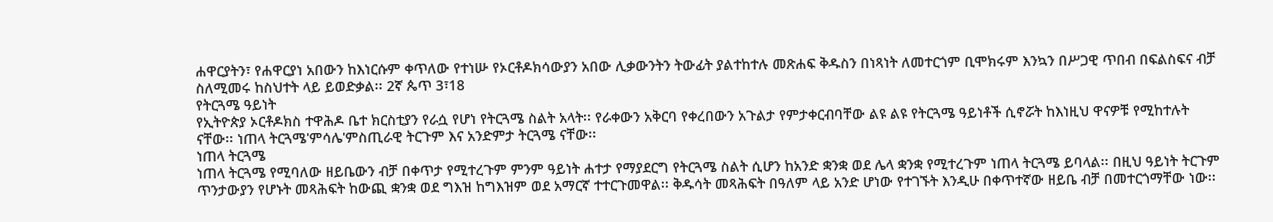ሐዋርያትን፣ የሐዋርያነ አበውን ከእነርሱም ቀጥለው የተነሡ የኦርቶዶክሳውያን አበው ሊቃውንትን ትውፊት ያልተከተሉ መጽሐፍ ቅዱስን በነጻነት ለመተርጎም ቢሞክሩም እንኳን በሥጋዊ ጥበብ በፍልስፍና ብቻ ስለሚመሩ ከስህተት ላይ ይወድቃል፡፡ 2ኛ ጴጥ 3፣18
የትርጓሜ ዓይነት
የኢትዮጵያ ኦርቶዶክስ ተዋሕዶ ቤተ ክርስቲያን የራሷ የሆነ የትርጓሜ ስልት አላት፡፡ የራቀውን አቅርባ የቀረበውን አጉልታ የምታቀርብባቸው ልዩ ልዩ የትርጓሜ ዓይነቶች ሲኖሯት ከእነዚህ ዋናዎቹ የሚከተሉት ናቸው፡፡ ነጠላ ትርጓሜ'ምሳሌ'ምስጢራዊ ትርጉም እና አንድምታ ትርጓሜ ናቸው፡፡
ነጠላ ትርጓሜ
ነጠላ ትርጓሜ የሚባለው ዘይቤውን ብቻ በቀጥታ የሚተረጉም ምንም ዓይነት ሐተታ የማያደርግ የትርጓሜ ስልት ሲሆን ከአንድ ቋንቋ ወደ ሌላ ቋንቋ የሚተረጉም ነጠላ ትርጓሜ ይባላል፡፡ በዚህ ዓይነት ትርጉም ጥንታውያን የሆኑት መጻሕፍት ከውጪ ቋንቋ ወደ ግእዝ ከግእዝም ወደ አማርኛ ተተርጉመዋል፡፡ ቅዱሳት መጻሕፍት በዓለም ላይ አንድ ሆነው የተገኙት እንዲሁ በቀጥተኛው ዘይቤ ብቻ በመተርጎማቸው ነው፡፡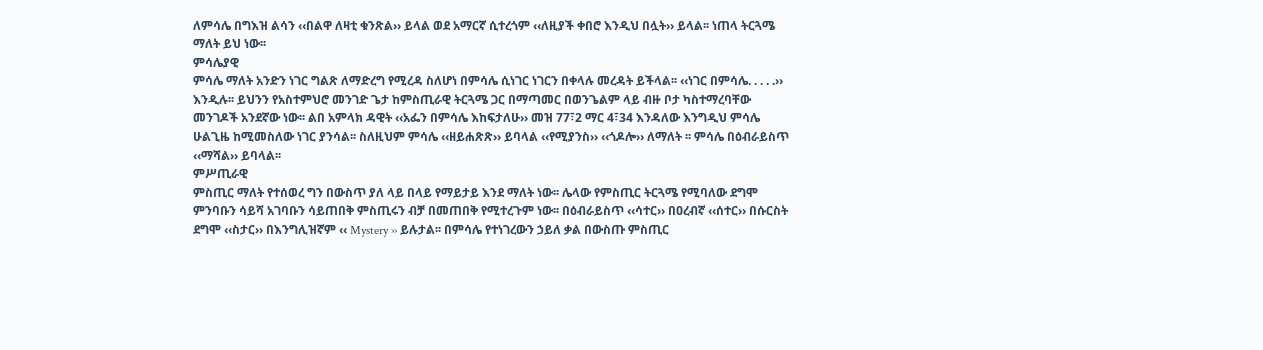ለምሳሌ በግእዝ ልሳን ‹‹በልዋ ለዛቲ ቁንጽል›› ይላል ወደ አማርኛ ሲተረጎም ‹‹ለዚያች ቀበሮ እንዲህ በሏት›› ይላል፡፡ ነጠላ ትርጓሜ ማለት ይህ ነው፡፡
ምሳሌያዊ
ምሳሌ ማለት አንድን ነገር ግልጽ ለማድረግ የሚረዳ ስለሆነ በምሳሌ ሲነገር ነገርን በቀላሉ መረዳት ይችላል፡፡ ‹‹ነገር በምሳሌ. . . . .›› እንዲሉ፡፡ ይህንን የአስተምህሮ መንገድ ጌታ ከምስጢራዊ ትርጓሜ ጋር በማጣመር በወንጌልም ላይ ብዙ ቦታ ካስተማረባቸው መንገዶች አንደኛው ነው፡፡ ልበ አምላክ ዳዊት ‹‹አፌን በምሳሌ እከፍታለሁ›› መዝ 77፣2 ማር 4፣34 እንዳለው እንግዲህ ምሳሌ ሁልጊዜ ከሚመስለው ነገር ያንሳል፡፡ ስለዚህም ምሳሌ ‹‹ዘይሐጽጽ›› ይባላል ‹‹የሚያንስ›› ‹‹ጎዶሎ›› ለማለት ፡፡ ምሳሌ በዕብራይስጥ ‹‹ማሻል›› ይባላል፡፡
ምሥጢራዊ
ምስጢር ማለት የተሰወረ ግን በውስጥ ያለ ላይ በላይ የማይታይ እንደ ማለት ነው፡፡ ሌላው የምስጢር ትርጓሜ የሚባለው ደግሞ ምንባቡን ሳይሻ አገባቡን ሳይጠበቅ ምስጢሩን ብቻ በመጠበቅ የሚተረጉም ነው፡፡ በዕብራይስጥ ‹‹ሳተር›› በዐረብኛ ‹‹ሰተር›› በሱርስት ደግሞ ‹‹ስታር›› በእንግሊዝኛም ‹‹ Mystery ›› ይሉታል፡፡ በምሳሌ የተነገረውን ኃይለ ቃል በውስጡ ምስጢር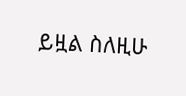ይዟል ስለዚሁ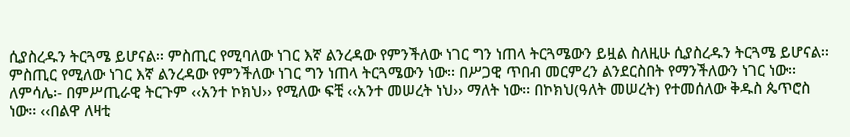ሲያስረዱን ትርጓሜ ይሆናል፡፡ ምስጢር የሚባለው ነገር እኛ ልንረዳው የምንችለው ነገር ግን ነጠላ ትርጓሜውን ይዟል ስለዚሁ ሲያስረዱን ትርጓሜ ይሆናል፡፡ ምስጢር የሚለው ነገር እኛ ልንረዳው የምንችለው ነገር ግን ነጠላ ትርጓሜውን ነው፡፡ በሥጋዊ ጥበብ መርምረን ልንደርስበት የማንችለውን ነገር ነው፡፡ ለምሳሌ፡- በምሥጢራዊ ትርጉም ‹‹አንተ ኮክህ›› የሚለው ፍቺ ‹‹አንተ መሠረት ነህ›› ማለት ነው፡፡ በኮክህ(ዓለት መሠረት) የተመሰለው ቅዱስ ጴጥሮስ ነው፡፡ ‹‹በልዋ ለዛቲ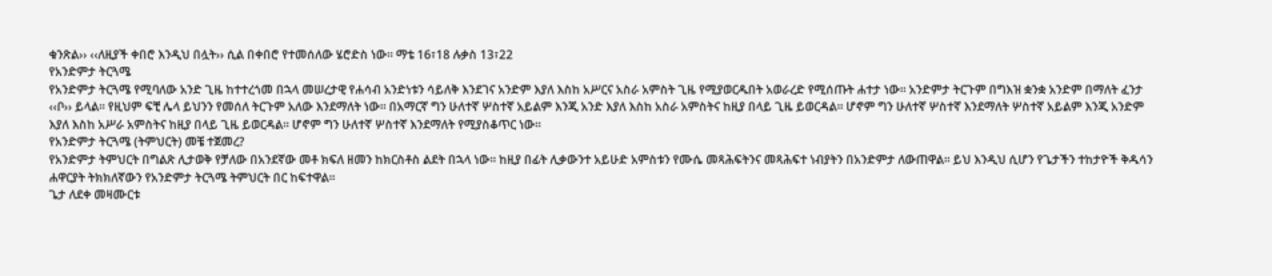ቁንጽል›› ‹‹ለዚያች ቀበሮ እንዲህ በሏት›› ሲል በቀበሮ የተመሰለው ሄሮድስ ነው፡፡ ማቴ 16፣18 ሉቃስ 13፣22
የአንድምታ ትርጓሜ
የአንድምታ ትርጓሜ የሚባለው አንድ ጊዜ ከተተረጎመ በኋላ መሠረታዊ የሐሳብ አንድነቱን ሳይለቅ እንደገና አንድም እያለ እስከ አሥርና አስራ አምስት ጊዜ የሚያወርዱበት አወራረድ የሚሰጡት ሐተታ ነው፡፡ አንድምታ ትርጉም በግእዝ ቋንቋ አንድም በማለት ፈንታ ‹‹ቦ›› ይላል፡፡ የዚህም ፍቺ ሌላ ይህንን የመሰለ ትርጉም አለው እንደማለት ነው፡፡ በአማርኛ ግን ሁለተኛ ሦስተኛ አይልም እንጂ አንድ እያለ እስከ አስራ አምስትና ከዚያ በላይ ጊዜ ይወርዳል፡፡ ሆኖም ግን ሁለተኛ ሦስተኛ እንደማለት ሦስተኛ አይልም እንጂ አንድም እያለ እስከ አሥራ አምስትና ከዚያ በላይ ጊዜ ይወርዳል፡፡ ሆኖም ግን ሁለተኛ ሦስተኛ እንደማለት የሚያስቆጥር ነው፡፡
የአንድምታ ትርጓሜ (ትምህርት) መቼ ተጀመረ?
የአንድምታ ትምህርት በግልጽ ሊታወቅ የቻለው በአንደኛው መቶ ክፍለ ዘመን ከክርስቶስ ልደት በኋላ ነው፡፡ ከዚያ በፊት ሊቃውንተ አይሁድ አምስቱን የሙሴ መጻሕፍትንና መጻሕፍተ ነብያትን በአንድምታ ለውጠዋል፡፡ ይህ እንዲህ ሲሆን የጌታችን ተከታዮች ቅዱሳን ሐዋርያት ትክክለኛውን የአንድምታ ትርጓሜ ትምህርት በር ከፍተዋል፡፡
ጌታ ለደቀ መዛሙርቱ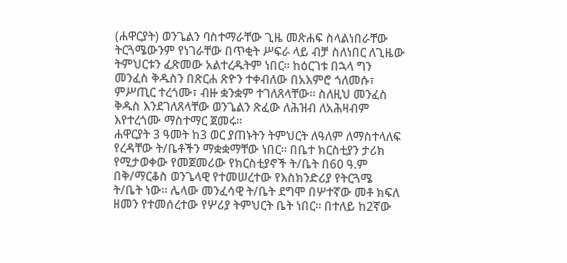(ሐዋርያት) ወንጌልን ባስተማራቸው ጊዜ መጽሐፍ ስላልነበራቸው ትርጓሜውንም የነገራቸው በጥቂት ሥፍራ ላይ ብቻ ስለነበር ለጊዜው ትምህርቱን ፈጽመው አልተረዱትም ነበር፡፡ ከዕርገቱ በኋላ ግን መንፈስ ቅዱስን በጽርሐ ጽዮን ተቀብለው በአእምሮ ጎለመሱ፣ ምሥጢር ተረጎሙ፣ ብዙ ቋንቋም ተገለጸላቸው፡፡ ስለዚህ መንፈስ ቅዱስ እንደገለጸላቸው ወንጌልን ጽፈው ለሕዝብ ለአሕዛብም እየተረጎሙ ማስተማር ጀመሩ፡፡
ሐዋርያት 3 ዓመት ከ3 ወር ያጠኑትን ትምህርት ለዓለም ለማስተላለፍ የረዳቸው ት/ቤቶችን ማቋቋማቸው ነበር፡፡ በቤተ ክርስቲያን ታሪክ የሚታወቀው የመጀመሪው የክርስቲያኖች ት/ቤት በ60 ዓ.ም በቅ/ማርቆስ ወንጌላዊ የተመሠረተው የእስክንድሪያ የትርጓሜ ት/ቤት ነው፡፡ ሌላው መንፈሳዊ ት/ቤት ደግሞ በሦተኛው መቶ ክፍለ ዘመን የተመሰረተው የሦሪያ ትምህርት ቤት ነበር፡፡ በተለይ ከ2ኛው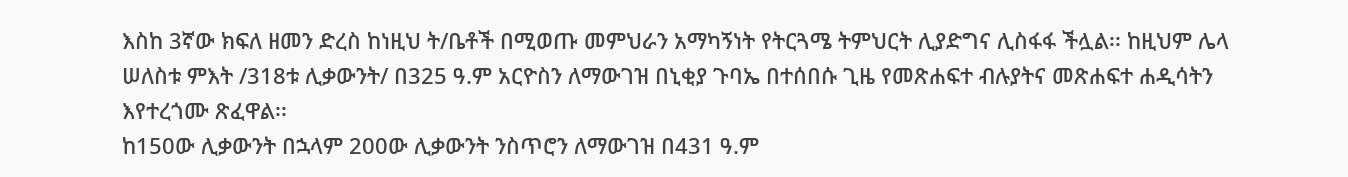እስከ 3ኛው ክፍለ ዘመን ድረስ ከነዚህ ት/ቤቶች በሚወጡ መምህራን አማካኝነት የትርጓሜ ትምህርት ሊያድግና ሊስፋፋ ችሏል፡፡ ከዚህም ሌላ ሠለስቱ ምእት /318ቱ ሊቃውንት/ በ325 ዓ.ም አርዮስን ለማውገዝ በኒቂያ ጉባኤ በተሰበሱ ጊዜ የመጽሐፍተ ብሉያትና መጽሐፍተ ሐዲሳትን እየተረጎሙ ጽፈዋል፡፡
ከ150ው ሊቃውንት በኋላም 200ው ሊቃውንት ንስጥሮን ለማውገዝ በ431 ዓ.ም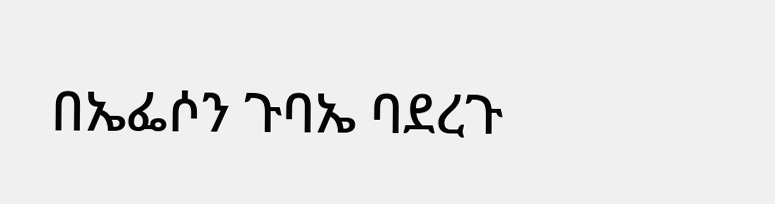በኤፌሶን ጉባኤ ባደረጉ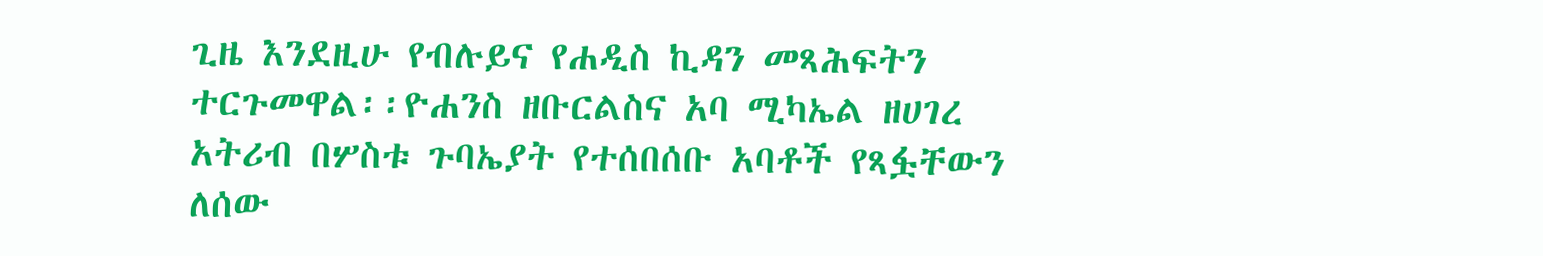ጊዜ እንደዚሁ የብሉይና የሐዲስ ኪዳን መጻሕፍትን ተርጉመዋል፡፡ዮሐንስ ዘቡርልስና አባ ሚካኤል ዘሀገረ አትሪብ በሦስቱ ጉባኤያት የተሰበሰቡ አባቶች የጻፏቸውን ለሰው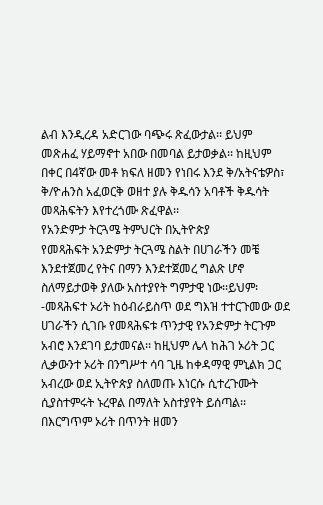ልብ እንዲረዳ አድርገው ባጭሩ ጽፈውታል፡፡ ይህም መጽሐፈ ሃይማኖተ አበው በመባል ይታወቃል፡፡ ከዚህም በቀር በ4ኛው መቶ ክፍለ ዘመን የነበሩ እንደ ቅ/አትናቴዎስ፣ ቅ/ዮሐንስ አፈወርቅ ወዘተ ያሉ ቅዱሳን አባቶች ቅዱሳት መጻሕፍትን እየተረጎሙ ጽፈዋል፡፡
የአንድምታ ትርጓሜ ትምህርት በኢትዮጵያ
የመጻሕፍት አንድምታ ትርጓሜ ስልት በሀገራችን መቼ እንደተጀመረ የትና በማን እንደተጀመረ ግልጽ ሆኖ ስለማይታወቅ ያለው አስተያየት ግምታዊ ነው፡፡ይህም፡-መጻሕፍተ ኦሪት ከዕብራይስጥ ወደ ግእዝ ተተርጉመው ወደ ሀገራችን ሲገቡ የመጻሕፍቱ ጥንታዊ የአንድምታ ትርጉም አብሮ እንደገባ ይታመናል፡፡ ከዚህም ሌላ ከሕገ ኦሪት ጋር ሊቃውንተ ኦሪት በንግሥተ ሳባ ጊዜ ከቀዳማዊ ምኒልክ ጋር አብረው ወደ ኢትዮጵያ ስለመጡ እነርሱ ሲተረጉሙት ሲያስተምሩት ኑረዋል በማለት አስተያየት ይሰጣል፡፡ በእርግጥም ኦሪት በጥንት ዘመን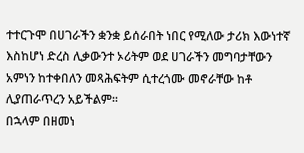ተተርጉሞ በሀገራችን ቋንቋ ይሰራበት ነበር የሚለው ታሪክ እውነተኛ እስከሆነ ድረስ ሊቃውንተ ኦሪትም ወደ ሀገራችን መግባታቸውን አምነን ከተቀበለን መጻሕፍትም ሲተረጎሙ መኖራቸው ከቶ ሊያጠራጥረን አይችልም፡፡
በኋላም በዘመነ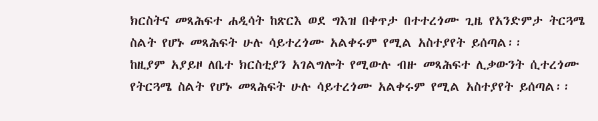ክርስትና መጻሕፍተ ሐዲሳት ከጽርእ ወደ ግእዝ በቀጥታ በተተረጎሙ ጊዜ የአንድምታ ትርጓሜ ስልት የሆኑ መጻሕፍት ሁሉ ሳይተረጎሙ አልቀሩም የሚል አስተያየት ይሰጣል፡፡
ከዚያም አያይዞ ለቤተ ክርስቲያን አገልግሎት የሚውሉ ብዙ መጻሕፍተ ሊቃውንት ሲተረጎሙ የትርጓሜ ስልት የሆኑ መጻሕፍት ሁሉ ሳይተረጎሙ አልቀሩም የሚል አስተያየት ይሰጣል፡፡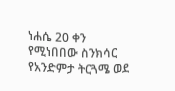ነሐሴ 20 ቀን የሚነበበው ስንክሳር የአንድምታ ትርጓሜ ወደ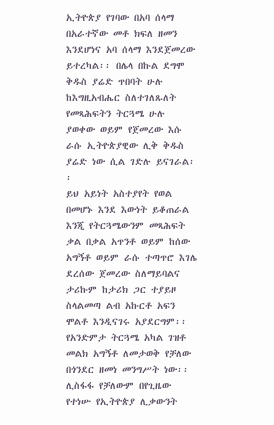ኢትዮጵያ የገባው በአባ ሰላማ በአራተኛው መቶ ክፍለ ዘመን እንደሆነና አባ ሰላማ እንደጀመረው ይተረካል፡፡ በሌላ በኩል ደግሞ ቅዱስ ያሬድ ጥበባት ሁሉ ከእግዚአብሔር ስለተገለጹለት የመጻሕፍትን ትርጓሜ ሁሉ ያወቀው ወይም የጀመረው እሱ ራሱ ኢትዮጵያዊው ሊቅ ቅዱስ ያሬድ ነው ሲል ገድሉ ይናገራል፡፡
ይህ አይነት አስተያየት የወል በመሆኑ እንደ እውነት ይቆጠራል እንጂ የትርጓሜውንም መጻሕፍት ቃል በቃል አጥንቶ ወይም ከሰው አግኝቶ ወይም ራሱ ተጣጥሮ እገሌ ደረሰው ጀመረው ስለማይባልና ታሪኩም ከታሪክ ጋር ተያይዞ ስላልመጣ ልብ አኩርቶ አፍን ሞልቶ እንዲናገሩ አያደርግም፡፡
የአንድምታ ትርጓሜ አካል ገዝቶ መልክ አግኝቶ ለመታወቅ የቻለው በጎንደር ዘመነ መንግሥት ነው፡፡ ሊስፋፋ የቻለውም በየጊዜው የተነሡ የኢትዮጵያ ሊቃውንት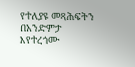የተለያዩ መጻሕፍትን በአንድምታ እየተረጎሙ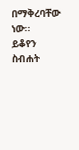በማቅረባቸው ነው፡፡
ይቆየን
ስብሐት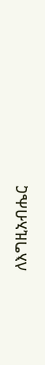ለእግዚአብሔር